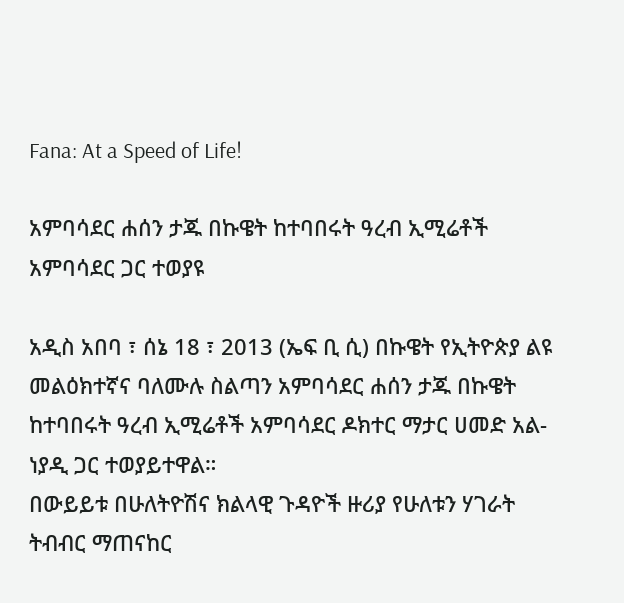Fana: At a Speed of Life!

አምባሳደር ሐሰን ታጁ በኩዌት ከተባበሩት ዓረብ ኢሚሬቶች አምባሳደር ጋር ተወያዩ

አዲስ አበባ ፣ ሰኔ 18 ፣ 2013 (ኤፍ ቢ ሲ) በኩዌት የኢትዮጵያ ልዩ መልዕክተኛና ባለሙሉ ስልጣን አምባሳደር ሐሰን ታጁ በኩዌት ከተባበሩት ዓረብ ኢሚሬቶች አምባሳደር ዶክተር ማታር ሀመድ አል-ነያዲ ጋር ተወያይተዋል።
በውይይቱ በሁለትዮሽና ክልላዊ ጉዳዮች ዙሪያ የሁለቱን ሃገራት ትብብር ማጠናከር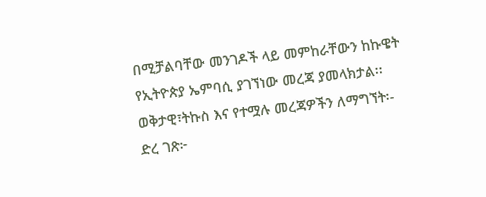በሚቻልባቸው መንገዶች ላይ መምከራቸውን ከኩዌት የኢትዮጵያ ኤምባሲ ያገኘነው መረጃ ያመላክታል፡፡
ወቅታዊ፣ትኩስ እና የተሟሉ መረጃዎችን ለማግኘት፡-
ድረ ገጽ፦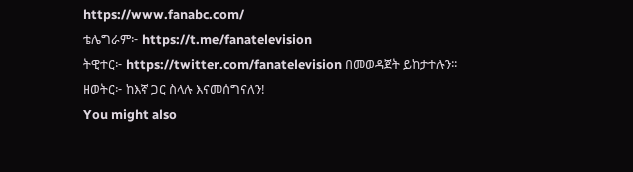https://www.fanabc.com/
ቴሌግራም፦ https://t.me/fanatelevision
ትዊተር፦ https://twitter.com/fanatelevision በመወዳጀት ይከታተሉን፡፡
ዘወትር፦ ከእኛ ጋር ስላሉ እናመሰግናለን!
You might also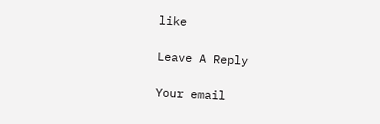like

Leave A Reply

Your email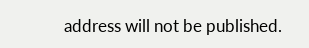address will not be published.